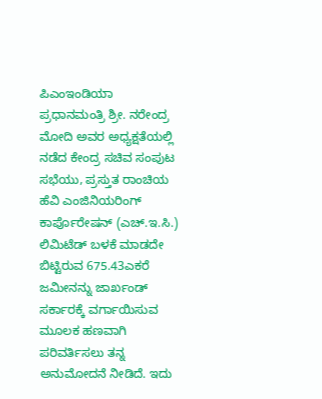ಪಿಎಂಇಂಡಿಯಾ
ಪ್ರಧಾನಮಂತ್ರಿ ಶ್ರೀ. ನರೇಂದ್ರ ಮೋದಿ ಅವರ ಅಧ್ಯಕ್ಷತೆಯಲ್ಲಿ ನಡೆದ ಕೇಂದ್ರ ಸಚಿವ ಸಂಪುಟ ಸಭೆಯು, ಪ್ರಸ್ತುತ ರಾಂಚಿಯ ಹೆವಿ ಎಂಜಿನಿಯರಿಂಗ್ ಕಾರ್ಪೊರೇಷನ್ (ಎಚ್.ಇ.ಸಿ.) ಲಿಮಿಟೆಡ್ ಬಳಕೆ ಮಾಡದೇ ಬಿಟ್ಟಿರುವ 675.43ಎಕರೆ ಜಮೀನನ್ನು ಜಾರ್ಖಂಡ್ ಸರ್ಕಾರಕ್ಕೆ ವರ್ಗಾಯಿಸುವ ಮೂಲಕ ಹಣವಾಗಿ ಪರಿವರ್ತಿಸಲು ತನ್ನ ಅನುಮೋದನೆ ನೀಡಿದೆ. ಇದು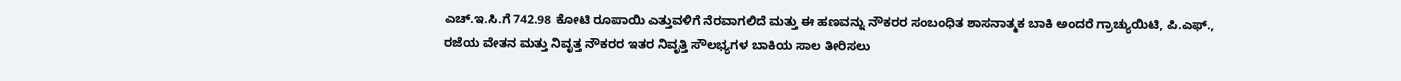ಎಚ್.ಇ.ಸಿ.ಗೆ 742.98 ಕೋಟಿ ರೂಪಾಯಿ ಎತ್ತುವಳಿಗೆ ನೆರವಾಗಲಿದೆ ಮತ್ತು ಈ ಹಣವನ್ನು ನೌಕರರ ಸಂಬಂಧಿತ ಶಾಸನಾತ್ಮಕ ಬಾಕಿ ಅಂದರೆ ಗ್ರಾಚ್ಯುಯಿಟಿ, ಪಿ.ಎಫ್., ರಜೆಯ ವೇತನ ಮತ್ತು ನಿವೃತ್ತ ನೌಕರರ ಇತರ ನಿವೃತ್ತಿ ಸೌಲಭ್ಯಗಳ ಬಾಕಿಯ ಸಾಲ ತೀರಿಸಲು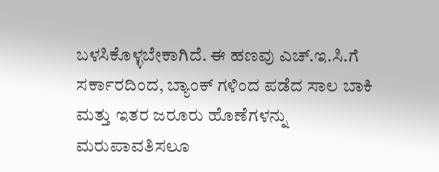ಬಳಸಿಕೊಳ್ಳಬೇಕಾಗಿದೆ. ಈ ಹಣವು ಎಚ್.ಇ.ಸಿ.ಗೆ ಸರ್ಕಾರದಿಂದ, ಬ್ಯಾಂಕ್ ಗಳಿಂದ ಪಡೆದ ಸಾಲ ಬಾಕಿ ಮತ್ತು ಇತರ ಜರೂರು ಹೊಣೆಗಳನ್ನು ಮರುಪಾವತಿಸಲೂ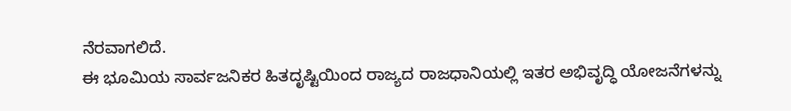ನೆರವಾಗಲಿದೆ.
ಈ ಭೂಮಿಯ ಸಾರ್ವಜನಿಕರ ಹಿತದೃಷ್ಟಿಯಿಂದ ರಾಜ್ಯದ ರಾಜಧಾನಿಯಲ್ಲಿ ಇತರ ಅಭಿವೃದ್ಧಿ ಯೋಜನೆಗಳನ್ನು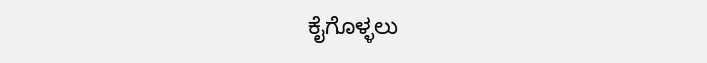ಕೈಗೊಳ್ಳಲು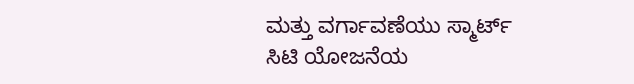ಮತ್ತು ವರ್ಗಾವಣೆಯು ಸ್ಮಾರ್ಟ್ ಸಿಟಿ ಯೋಜನೆಯ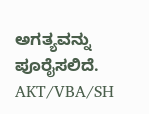ಅಗತ್ಯವನ್ನು ಪೂರೈಸಲಿದೆ.
AKT/VBA/SH